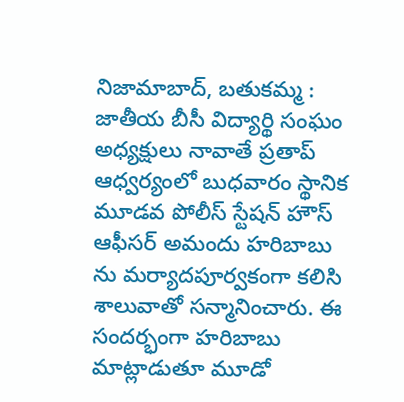నిజామాబాద్, బతుకమ్మ : జాతీయ బీసీ విద్యార్థి సంఘం అధ్యక్షులు నావాతే ప్రతాప్ ఆధ్వర్యంలో బుధవారం స్థానిక మూడవ పోలీస్ స్టేషన్ హౌస్ ఆఫీసర్ అమందు హరిబాబు ను మర్యాదపూర్వకంగా కలిసి శాలువాతో సన్మానించారు. ఈ సందర్భంగా హరిబాబు మాట్లాడుతూ మూడో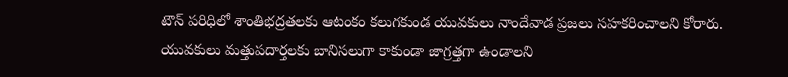టౌన్ పరిధిలో శాంతిభద్రతలకు ఆటంకం కలుగకుండ యువకులు నాందేవాడ ప్రజలు సహకరించాలని కోరారు. యువకులు మత్తుపదార్తలకు బానిసలుగా కాకుండా జాగ్రత్తగా ఉండాలని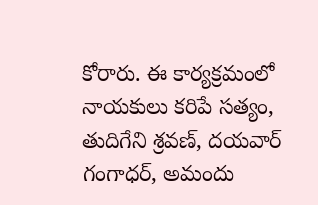కోరారు. ఈ కార్యక్రమంలో నాయకులు కరిపే సత్యం, తుదిగేని శ్రవణ్, దయవార్ గంగాధర్, అమందు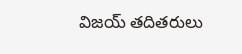విజయ్ తదితరులు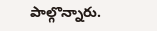పాల్గొన్నారు.